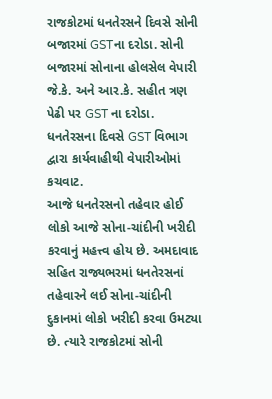રાજકોટમાં ધનતેરસને દિવસે સોની બજારમાં GSTના દરોડા. સોની બજારમાં સોનાના હોલસેલ વેપારી જે.કે. અને આર.કે. સહીત ત્રણ પેઢી પર GST ના દરોડા. ધનતેરસના દિવસે GST વિભાગ દ્વારા કાર્યવાહીથી વેપારીઓમાં કચવાટ.
આજે ધનતેરસનો તહેવાર હોઈ લોકો આજે સોના-ચાંદીની ખરીદી કરવાનું મહત્ત્વ હોય છે. અમદાવાદ સહિત રાજ્યભરમાં ધનતેરસનાં તહેવારને લઈ સોના-ચાંદીની દુકાનમાં લોકો ખરીદી કરવા ઉમટ્યા છે. ત્યારે રાજકોટમાં સોની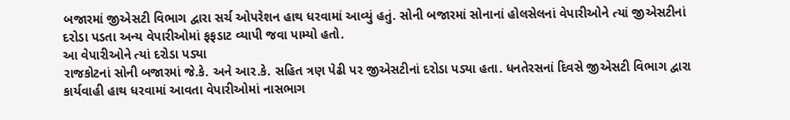બજારમાં જીએસટી વિભાગ દ્વારા સર્ચ ઓપરેશન હાથ ધરવામાં આવ્યું હતું. સોની બજારમાં સોનાનાં હોલસેલનાં વેપારીઓને ત્યાં જીએસટીનાં દરોડા પડતા અન્ય વેપારીઓમાં ફફડાટ વ્યાપી જવા પામ્યો હતો.
આ વેપારીઓને ત્યાં દરોડા પડ્યા
રાજકોટનાં સોની બજારમાં જે.કે. અને આર.કે. સહિત ત્રણ પેઢી પર જીએસટીનાં દરોડા પડ્યા હતા. ધનતેરસનાં દિવસે જીએસટી વિભાગ દ્વારા કાર્યવાહી હાથ ધરવામાં આવતા વેપારીઓમાં નાસભાગ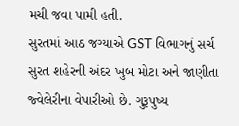મચી જવા પામી હતી.
સુરતમાં આઠ જગ્યાએ GST વિભાગનું સર્ચ
સુરત શહેરની અંદર ખુબ મોટા અને જાણીતા જ્વેલેરીના વેપારીઓ છે. ગુરૂપુષ્ય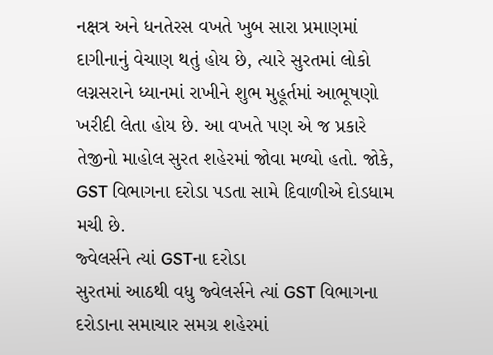નક્ષત્ર અને ધનતેરસ વખતે ખુબ સારા પ્રમાણમાં દાગીનાનું વેચાણ થતું હોય છે, ત્યારે સુરતમાં લોકો લગ્નસરાને ધ્યાનમાં રાખીને શુભ મુહૂર્તમાં આભૂષણો ખરીદી લેતા હોય છે. આ વખતે પણ એ જ પ્રકારે તેજીનો માહોલ સુરત શહેરમાં જોવા મળ્યો હતો. જોકે, GST વિભાગના દરોડા પડતા સામે દિવાળીએ દોડધામ મચી છે.
જ્વેલર્સને ત્યાં GSTના દરોડા
સુરતમાં આઠથી વધુ જ્વેલર્સને ત્યાં GST વિભાગના દરોડાના સમાચાર સમગ્ર શહેરમાં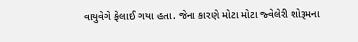વાયુવેગે ફેલાઈ ગયા હતા. જેના કારણે મોટા મોટા જ્વેલેરી શોરૂમના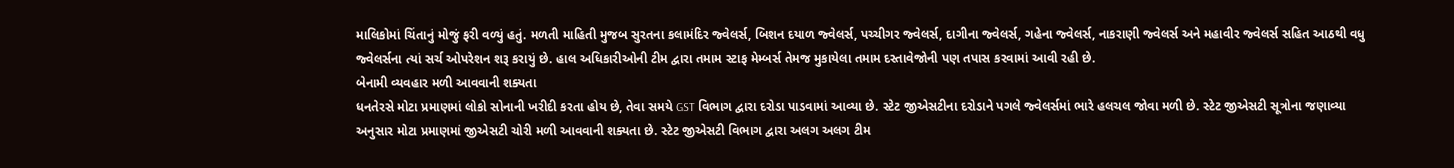માલિકોમાં ચિંતાનું મોજું ફરી વળ્યું હતું. મળતી માહિતી મુજબ સુરતના કલામંદિર જ્વેલર્સ, બિશન દયાળ જ્વેલર્સ, પચ્ચીગર જ્વેલર્સ, દાગીના જ્વેલર્સ, ગહેના જ્વેલર્સ, નાકરાણી જ્વેલર્સ અને મહાવીર જ્વેલર્સ સહિત આઠથી વધુ જ્વેલર્સના ત્યાં સર્ચ ઓપરેશન શરૂ કરાયું છે. હાલ અધિકારીઓની ટીમ દ્વારા તમામ સ્ટાફ મેમ્બર્સ તેમજ મુકાયેલા તમામ દસ્તાવેજોની પણ તપાસ કરવામાં આવી રહી છે.
બેનામી વ્યવહાર મળી આવવાની શક્યતા
ધનતેરસે મોટા પ્રમાણમાં લોકો સોનાની ખરીદી કરતા હોય છે, તેવા સમયે GST વિભાગ દ્વારા દરોડા પાડવામાં આવ્યા છે. સ્ટેટ જીએસટીના દરોડાને પગલે જ્વેલર્સમાં ભારે હલચલ જોવા મળી છે. સ્ટેટ જીએસટી સૂત્રોના જણાવ્યા અનુસાર મોટા પ્રમાણમાં જીએસટી ચોરી મળી આવવાની શક્યતા છે. સ્ટેટ જીએસટી વિભાગ દ્વારા અલગ અલગ ટીમ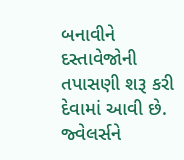બનાવીને દસ્તાવેજોની તપાસણી શરૂ કરી દેવામાં આવી છે. જ્વેલર્સને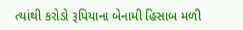ત્યાંથી કરોડો રૂપિયાના બેનામી હિસાબ મળી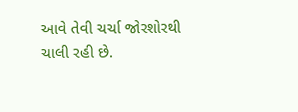આવે તેવી ચર્ચા જોરશોરથી ચાલી રહી છે.